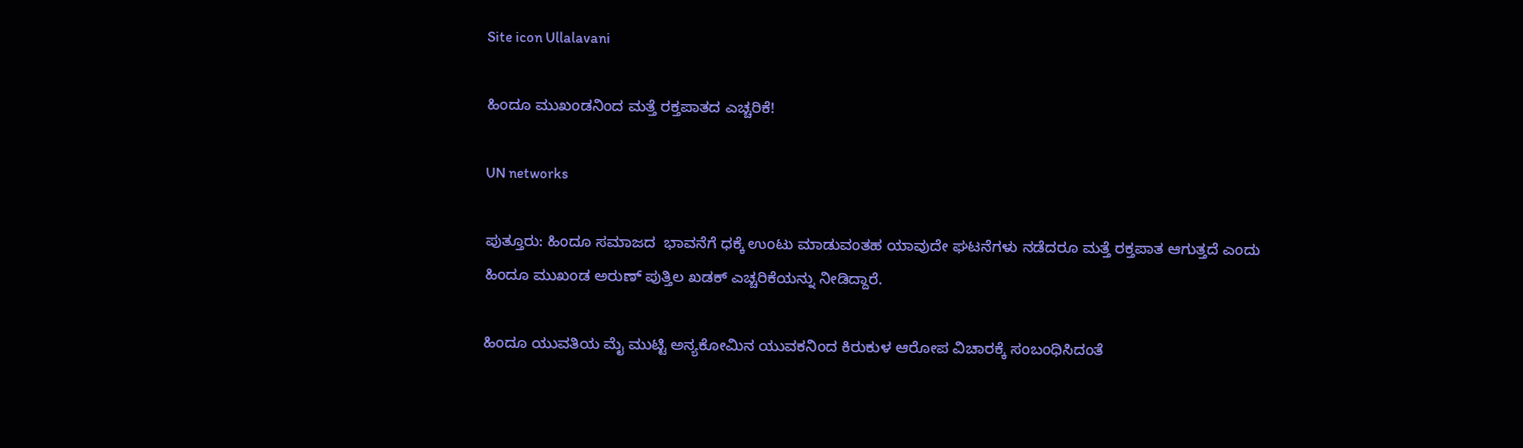Site icon Ullalavani

ಹಿಂದೂ ಮುಖಂಡನಿಂದ ಮತ್ತೆ ರಕ್ತಪಾತದ ಎಚ್ಚರಿಕೆ!

UN networks

ಪುತ್ತೂರು: ಹಿಂದೂ ಸಮಾಜದ  ಭಾವನೆಗೆ ಧಕ್ಕೆ ಉಂಟು ಮಾಡುವಂತಹ ಯಾವುದೇ ಘಟನೆಗಳು ನಡೆದರೂ ಮತ್ತೆ ರಕ್ತಪಾತ ಆಗುತ್ತದೆ ಎಂದು ಹಿಂದೂ ಮುಖಂಡ ಅರುಣ್ ಪುತ್ತಿಲ‌ ಖಡಕ್ ಎಚ್ಚರಿಕೆಯನ್ನು ನೀಡಿದ್ದಾರೆ.

ಹಿಂದೂ ಯುವತಿಯ ಮೈ ಮುಟ್ಟಿ ಅನ್ಯಕೋಮಿನ ಯುವಕನಿಂದ ಕಿರುಕುಳ ಆರೋಪ ವಿಚಾರಕ್ಕೆ ಸಂಬಂಧಿಸಿದಂತೆ ‌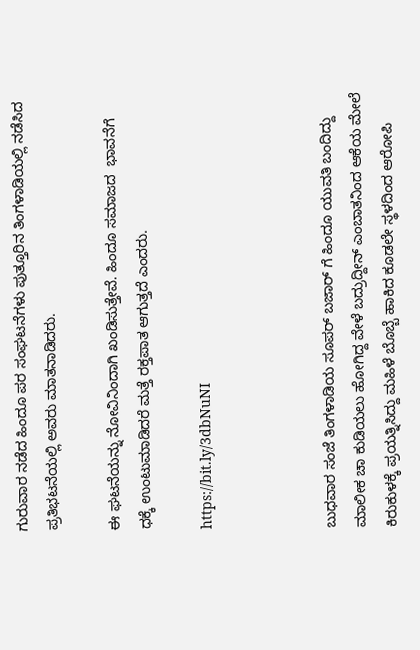ಗುರುವಾರ ನಡೆದ ಹಿಂದೂ ಪರ ಸಂಘಟನೆಗಳು ಪುತ್ತೂರಿನ ತಿಂಗಳಾಡಿಯಲ್ಲಿ ನಡೆಸಿದ ಪ್ರತಿಭಟನೆಯಲ್ಲಿ‌ ಅವರು ಮಾತನಾಡಿದರು.

ಈ ಘಟನೆಯನ್ನು ನೋವಿನಿಂದಾಗಿ ಖಂಡಿಸುತ್ತೇವೆ. ಹಿಂದೂ ಸಮಾಜದ  ಭಾವನೆಗೆ ಧಕ್ಕೆ ಉಂಟುಮಾಡಿದರೆ ಮತ್ತೆ ರಕ್ತಪಾತ ಆಗುತ್ತದೆ ಎಂದರು.

https://bit.ly/3dbNuNI



ಬುಧವಾರ ಸಂಜೆ ತಿಂಗಳಾಡಿಯ ಸೂಪರ್ ಬಜಾರ್ ಗೆ ಹಿಂದೂ ಯುವತಿ ಬಂದಿದ್ದು  ಮಾಲೀಕ ಚಾ ಕುಡಿಯಲು ಹೋಗಿದ್ದ ವೇಳೆ ಬದ್ರುದ್ದೀನ್ ಎಂಬಾತನಿಂದ ಆಕೆಯ ಮೇಲೆ ಕಿರುಕುಳಕ್ಕೆ ಪ್ರಯತ್ನಿಸಿದ್ದು ಮಹಿಳೆ ಬೊಬ್ಬೆ ಹಾಕಿದ ಕೂಡಲೇ ಸ್ಥಳದಿಂದ ಆರೋಪಿ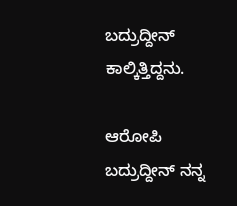ಬದ್ರುದ್ದೀನ್ ಕಾಲ್ಕಿತ್ತಿದ್ದನು‌.

ಆರೋಪಿ‌ ಬದ್ರುದ್ದೀನ್‌ ನನ್ನ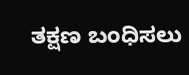ತಕ್ಷಣ ಬಂಧಿಸಲು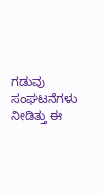ಗಡುವು ಸಂಘಟನೆಗಳು  ನೀಡಿತ್ತು ಈ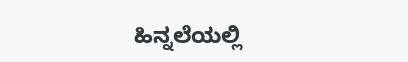ಹಿನ್ನಲೆಯಲ್ಲಿ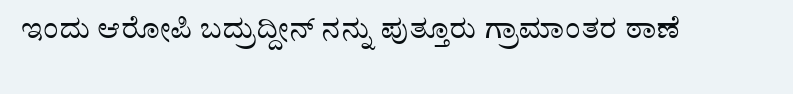ಇಂದು ಆರೋಪಿ ಬದ್ರುದ್ದೀನ್ ನನ್ನು ಪುತ್ತೂರು ಗ್ರಾಮಾಂತರ ಠಾಣೆ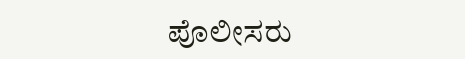ಪೊಲೀಸರು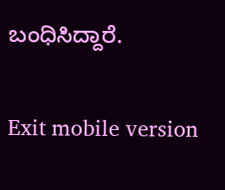ಬಂಧಿಸಿದ್ದಾರೆ.

Exit mobile version